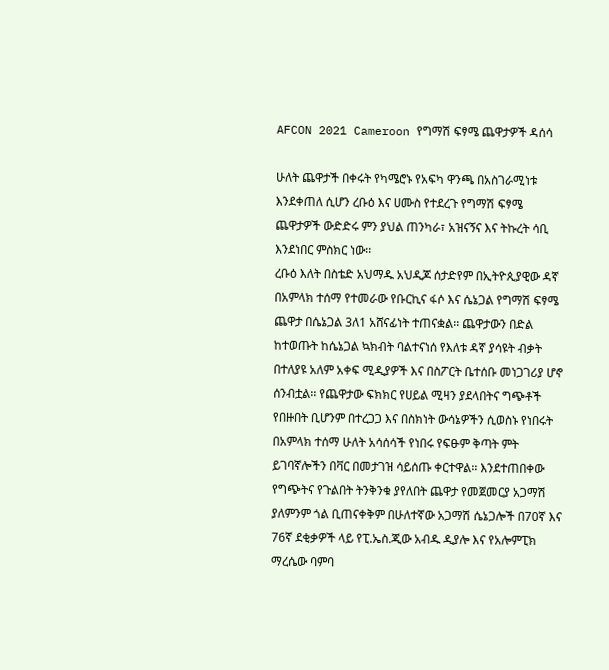AFCON 2021 Cameroon የግማሽ ፍፃሜ ጨዋታዎች ዳሰሳ

ሁለት ጨዋታች በቀሩት የካሜሮኑ የአፍካ ዋንጫ በአስገራሚነቱ እንደቀጠለ ሲሆን ረቡዕ እና ሀሙስ የተደረጉ የግማሽ ፍፃሜ ጨዋታዎች ውድድሩ ምን ያህል ጠንካራ፣ አዝናኝና እና ትኩረት ሳቢ እንደነበር ምስክር ነው፡፡
ረቡዕ እለት በስቴድ አህማዱ አህዲጆ ሰታድየም በኢትዮጲያዊው ዳኛ በአምላክ ተሰማ የተመራው የቡርኪና ፋሶ እና ሴኔጋል የግማሽ ፍፃሜ ጨዋታ በሴኔጋል 3ለ1 አሸናፊነት ተጠናቋል፡፡ ጨዋታውን በድል ከተወጡት ከሴኔጋል ኳክብት ባልተናነሰ የእለቱ ዳኛ ያሳዩት ብቃት በተለያዩ አለም አቀፍ ሚዲያዎች እና በስፖርት ቤተሰቡ መነጋገሪያ ሆኖ ሰንብቷል፡፡ የጨዋታው ፍክክር የሀይል ሚዛን ያደላበትና ግጭቶች የበዙበት ቢሆንም በተረጋጋ እና በስክነት ውሳኔዎችን ሲወስኑ የነበሩት በአምላክ ተሰማ ሁለት አሳሰሳች የነበሩ የፍፁም ቅጣት ምት ይገባኛሎችን በቫር በመታገዝ ሳይሰጡ ቀርተዋል፡፡ እንደተጠበቀው የግጭትና የጉልበት ትንቅንቁ ያየለበት ጨዋታ የመጀመርያ አጋማሽ ያለምንም ጎል ቢጠናቀቅም በሁለተኛው አጋማሽ ሴኔጋሎች በ70ኛ እና 76ኛ ደቂቃዎች ላይ የፒ.ኤስ.ጂው አብዱ ዲያሎ እና የአሎምፒክ ማረሴው ባምባ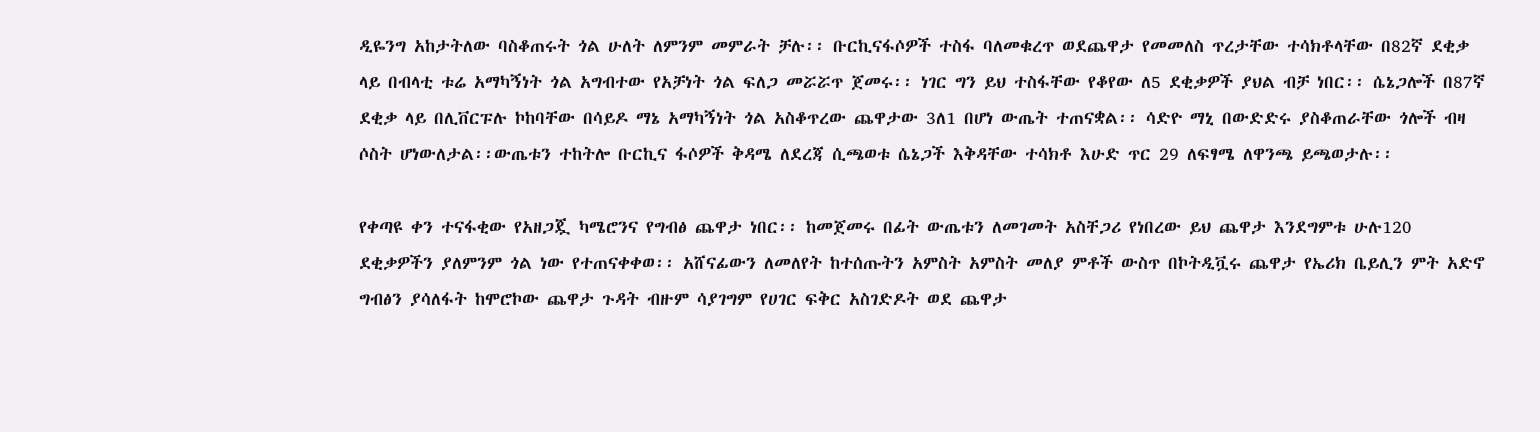ዲዬንግ አከታትለው ባስቆጠሩት ጎል ሁለት ለምንም መምራት ቻሉ፡፡ ቡርኪናፋሶዎች ተስፋ ባለመቁረጥ ወደጨዋታ የመመለስ ጥረታቸው ተሳክቶላቸው በ82ኛ ደቂቃ ላይ በብላቲ ቱሬ አማካኝነት ጎል አግብተው የአቻነት ጎል ፍለጋ መሯሯጥ ጀመሩ፡፡ ነገር ግን ይህ ተስፋቸው የቆየው ለ5 ደቂቃዎች ያህል ብቻ ነበር፡፡ ሴኔጋሎች በ87ኛ ደቂቃ ላይ በሊቨርፑሉ ኮከባቸው በሳይዶ ማኔ አማካኝነት ጎል አስቆጥረው ጨዋታው 3ለ1 በሆነ ውጤት ተጠናቋል፡፡ ሳድዮ ማኒ በውድድሩ ያስቆጠራቸው ጎሎች ብዛ ሶስት ሆነውለታል፡፡ውጤቱን ተከትሎ ቡርኪና ፋሶዎች ቅዳሜ ለደረጃ ሲጫወቱ ሴኔጋች እቅዳቸው ተሳክቶ እሁድ ጥር 29 ለፍፃሜ ለዋንጫ ይጫወታሉ፡፡

የቀጣዩ ቀን ተናፋቂው የአዘጋጇ ካሜሮንና የግብፅ ጨዋታ ነበር፡፡ ከመጀመሩ በፊት ውጤቱን ለመገመት አስቸጋሪ የነበረው ይህ ጨዋታ እንደግምቱ ሁሉ120 ደቂቃዎችን ያለምንም ጎል ነው የተጠናቀቀወ፡፡ አሸናፊውን ለመለየት ከተሰጡትን አምስት አምስት መለያ ምቶች ውስጥ በኮትዲቯሩ ጨዋታ የኤሪክ ቤይሊን ምት አድኖ ግብፅን ያሳለፋት ከሞሮኮው ጨዋታ ጉዳት ብዙም ሳያገግም የሀገር ፍቅር አስገድዶት ወደ ጨዋታ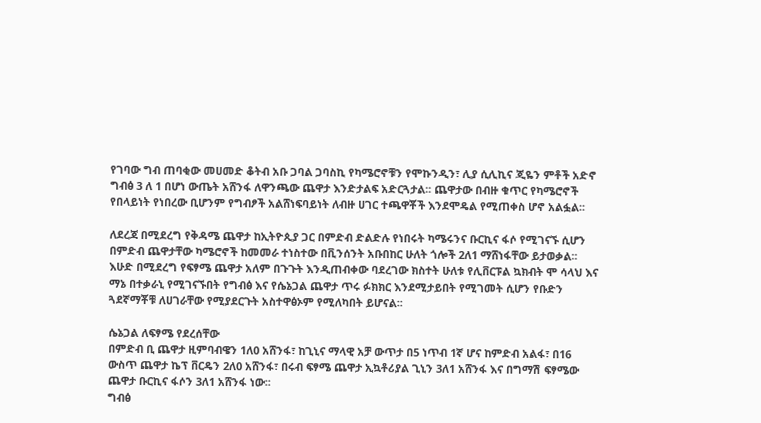የገባው ግብ ጠባቂው መሀመድ ቆትብ አቡ ጋባል ጋባስኪ የካሜሮኖቹን የሞኩንዲን፣ ሊያ ሲሊኪና ጂዬን ምቶች አድኖ ግብፅ 3 ለ 1 በሆነ ውጤት አሸንፋ ለዋንጫው ጨዋታ እንድታልፍ አድርጓታል፡፡ ጨዋታው በብዙ ቁጥር የካሜሮኖች የበላይነት የነበረው ቢሆንም የግብፆች አልሸነፍባይነት ለብዙ ሀገር ተጫዋቾች እንደሞዴል የሚጠቀስ ሆኖ አልፏል፡፡

ለደረጃ በሚደረግ የቅዳሜ ጨዋታ ከኢትዮጲያ ጋር በምድብ ድልድሉ የነበሩት ካሜሩንና ቡርኪና ፋሶ የሚገናኙ ሲሆን በምድብ ጨዋታቸው ካሜሮኖች ከመመራ ተነስተው በቪንሰንት አቡበከር ሁለት ጎሎች 2ለ1 ማሸነፋቸው ይታወቃል፡፡
እሁድ በሚደረግ የፍፃሜ ጨዋታ አለም በጉጉት እንዲጠብቀው ባደረገው ክስተት ሁለቱ የሊቨርፑል ኳክብት ሞ ሳላህ እና ማኔ በተቃራኒ የሚገናኙበት የግብፅ እና የሴኔጋል ጨዋታ ጥሩ ፉክክር እንደሚታይበት የሚገመት ሲሆን የቡድን ጓደኛማቾቹ ለሀገራቸው የሚያደርጉት አስተዋፅኦም የሚለካበት ይሆናል፡፡

ሴኔጋል ለፍፃሜ የደረሰቸው
በምድብ ቢ ጨዋታ ዚምባብዌን 1ለ0 አሸንፋ፣ ከጊኒና ማላዊ አቻ ውጥታ በ5 ነጥብ 1ኛ ሆና ከምድብ አልፋ፣ በ16 ውስጥ ጨዋታ ኬፕ ቨርዴን 2ለ0 አሸንፋ፣ በሩብ ፍፃሜ ጨዋታ ኢኳቶሪያል ጊኒን 3ለ1 አሸንፋ እና በግማሽ ፍፃሜው ጨዋታ ቡርኪና ፋሶን 3ለ1 አሸንፋ ነው፡፡
ግብፅ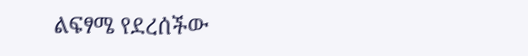ልፍፃሜ የደረሰችው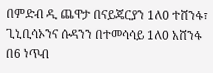በምድብ ዲ ጨዋታ በናይጄርያን 1ለ0 ተሸንፋ፣ ጊኒቢሳኦንና ሱዳንን በተመሳሳይ 1ለ0 አሸንፋ በ6 ነጥብ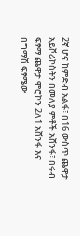2ኛ ሆና ከምድብ አልፋ፣ በ16 ውስጥ ጨዋታ አይቮሪኮስትን በመለያ ምቶች አሸንፋ፣ በሩብ ፍፃማ ጨዋታ ሞሮኮን 2ለ1 አሸንፋ እና በግማሽ ፍፃሜው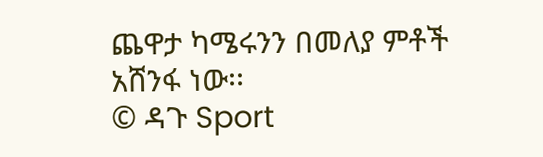ጨዋታ ካሜሩንን በመለያ ምቶች አሸንፋ ነው፡፡
© ዳጉ Sport